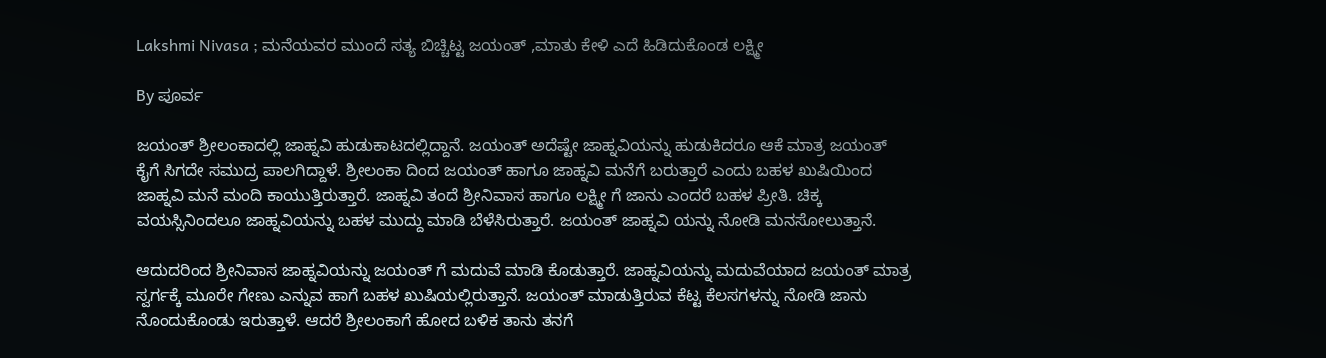Lakshmi Nivasa ; ಮನೆಯವರ ಮುಂದೆ ಸತ್ಯ ಬಿಚ್ಚಿಟ್ಟ ಜಯಂತ್ ,ಮಾತು ಕೇಳಿ ಎದೆ ಹಿಡಿದುಕೊಂಡ ಲಕ್ಷ್ಮೀ

By ಪೂರ್ವ

ಜಯಂತ್ ಶ್ರೀಲಂಕಾದಲ್ಲಿ ಜಾಹ್ನವಿ ಹುಡುಕಾಟದಲ್ಲಿದ್ದಾನೆ. ಜಯಂತ್ ಅದೆಷ್ಟೇ ಜಾಹ್ನವಿಯನ್ನು ಹುಡುಕಿದರೂ ಆಕೆ ಮಾತ್ರ ಜಯಂತ್ ಕೈಗೆ ಸಿಗದೇ ಸಮುದ್ರ ಪಾಲಗಿದ್ದಾಳೆ. ಶ್ರೀಲಂಕಾ ದಿಂದ ಜಯಂತ್ ಹಾಗೂ ಜಾಹ್ನವಿ ಮನೆಗೆ ಬರುತ್ತಾರೆ ಎಂದು ಬಹಳ ಖುಷಿಯಿಂದ ಜಾಹ್ನವಿ ಮನೆ ಮಂದಿ ಕಾಯುತ್ತಿರುತ್ತಾರೆ. ಜಾಹ್ನವಿ ತಂದೆ ಶ್ರೀನಿವಾಸ ಹಾಗೂ ಲಕ್ಷ್ಮೀ ಗೆ ಜಾನು ಎಂದರೆ ಬಹಳ ಪ್ರೀತಿ. ಚಿಕ್ಕ ವಯಸ್ಸಿನಿಂದಲೂ ಜಾಹ್ನವಿಯನ್ನು ಬಹಳ ಮುದ್ದು ಮಾಡಿ ಬೆಳೆಸಿರುತ್ತಾರೆ. ಜಯಂತ್ ಜಾಹ್ನವಿ ಯನ್ನು ನೋಡಿ ಮನಸೋಲುತ್ತಾನೆ.

ಆದುದರಿಂದ ಶ್ರೀನಿವಾಸ ಜಾಹ್ನವಿಯನ್ನು ಜಯಂತ್ ಗೆ ಮದುವೆ ಮಾಡಿ ಕೊಡುತ್ತಾರೆ. ಜಾಹ್ನವಿಯನ್ನು ಮದುವೆಯಾದ ಜಯಂತ್ ಮಾತ್ರ ಸ್ವರ್ಗಕ್ಕೆ ಮೂರೇ ಗೇಣು ಎನ್ನುವ ಹಾಗೆ ಬಹಳ ಖುಷಿಯಲ್ಲಿರುತ್ತಾನೆ. ಜಯಂತ್ ಮಾಡುತ್ತಿರುವ ಕೆಟ್ಟ ಕೆಲಸಗಳನ್ನು ನೋಡಿ ಜಾನು ನೊಂದುಕೊಂಡು ಇರುತ್ತಾಳೆ. ಆದರೆ ಶ್ರೀಲಂಕಾಗೆ ಹೋದ ಬಳಿಕ ತಾನು ತನಗೆ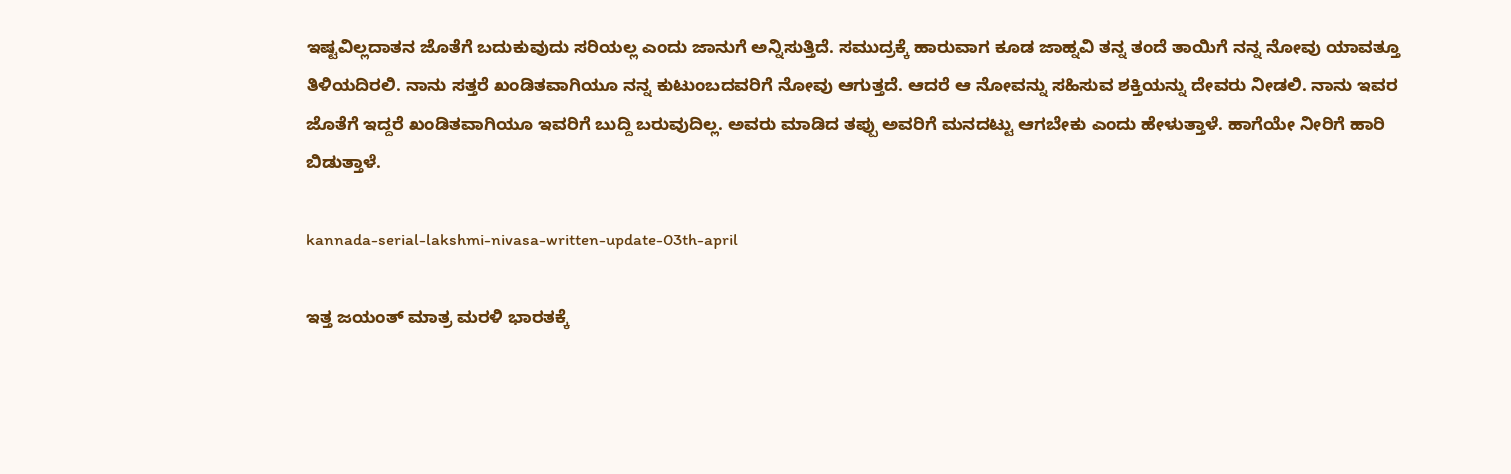ಇಷ್ಟವಿಲ್ಲದಾತನ ಜೊತೆಗೆ ಬದುಕುವುದು ಸರಿಯಲ್ಲ ಎಂದು ಜಾನುಗೆ ಅನ್ನಿಸುತ್ತಿದೆ. ಸಮುದ್ರಕ್ಕೆ ಹಾರುವಾಗ ಕೂಡ ಜಾಹ್ನವಿ ತನ್ನ ತಂದೆ ತಾಯಿಗೆ ನನ್ನ ನೋವು ಯಾವತ್ತೂ ತಿಳಿಯದಿರಲಿ. ನಾನು ಸತ್ತರೆ ಖಂಡಿತವಾಗಿಯೂ ನನ್ನ ಕುಟುಂಬದವರಿಗೆ ನೋವು ಆಗುತ್ತದೆ. ಆದರೆ ಆ ನೋವನ್ನು ಸಹಿಸುವ ಶಕ್ತಿಯನ್ನು ದೇವರು ನೀಡಲಿ. ನಾನು ಇವರ ಜೊತೆಗೆ ಇದ್ದರೆ ಖಂಡಿತವಾಗಿಯೂ ಇವರಿಗೆ ಬುದ್ದಿ ಬರುವುದಿಲ್ಲ. ಅವರು ಮಾಡಿದ ತಪ್ಪು ಅವರಿಗೆ ಮನದಟ್ಟು ಆಗಬೇಕು ಎಂದು ಹೇಳುತ್ತಾಳೆ. ಹಾಗೆಯೇ ನೀರಿಗೆ ಹಾರಿ ಬಿಡುತ್ತಾಳೆ.

kannada-serial-lakshmi-nivasa-written-update-03th-april

ಇತ್ತ ಜಯಂತ್ ಮಾತ್ರ ಮರಳಿ ಭಾರತಕ್ಕೆ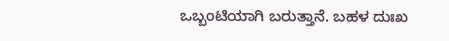ಒಬ್ಬಂಟಿಯಾಗಿ ಬರುತ್ತಾನೆ. ಬಹಳ ದುಃಖ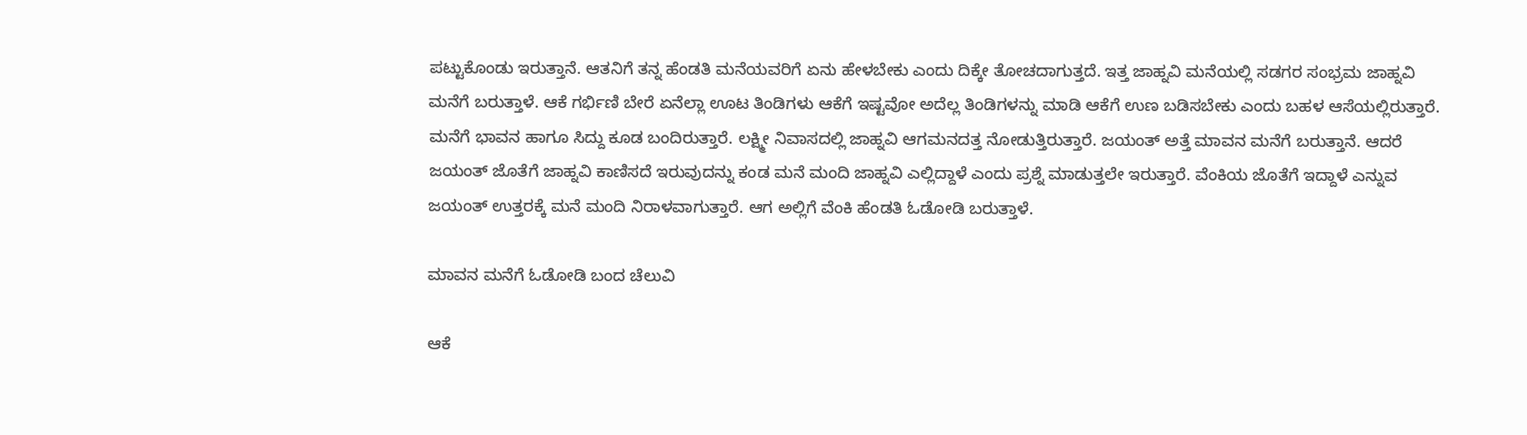ಪಟ್ಟುಕೊಂಡು ಇರುತ್ತಾನೆ. ಆತನಿಗೆ ತನ್ನ ಹೆಂಡತಿ ಮನೆಯವರಿಗೆ ಏನು ಹೇಳಬೇಕು ಎಂದು ದಿಕ್ಕೇ ತೋಚದಾಗುತ್ತದೆ. ಇತ್ತ ಜಾಹ್ನವಿ ಮನೆಯಲ್ಲಿ ಸಡಗರ ಸಂಭ್ರಮ ಜಾಹ್ನವಿ ಮನೆಗೆ ಬರುತ್ತಾಳೆ. ಆಕೆ ಗರ್ಭಿಣಿ ಬೇರೆ ಏನೆಲ್ಲಾ ಊಟ ತಿಂಡಿಗಳು ಆಕೆಗೆ ಇಷ್ಟವೋ ಅದೆಲ್ಲ ತಿಂಡಿಗಳನ್ನು ಮಾಡಿ ಆಕೆಗೆ ಉಣ ಬಡಿಸಬೇಕು ಎಂದು ಬಹಳ ಆಸೆಯಲ್ಲಿರುತ್ತಾರೆ. ಮನೆಗೆ ಭಾವನ ಹಾಗೂ ಸಿದ್ದು ಕೂಡ ಬಂದಿರುತ್ತಾರೆ. ಲಕ್ಷ್ಮೀ ನಿವಾಸದಲ್ಲಿ ಜಾಹ್ನವಿ ಆಗಮನದತ್ತ ನೋಡುತ್ತಿರುತ್ತಾರೆ. ಜಯಂತ್ ಅತ್ತೆ ಮಾವನ ಮನೆಗೆ ಬರುತ್ತಾನೆ. ಆದರೆ ಜಯಂತ್ ಜೊತೆಗೆ ಜಾಹ್ನವಿ ಕಾಣಿಸದೆ ಇರುವುದನ್ನು ಕಂಡ ಮನೆ ಮಂದಿ ಜಾಹ್ನವಿ ಎಲ್ಲಿದ್ದಾಳೆ ಎಂದು ಪ್ರಶ್ನೆ ಮಾಡುತ್ತಲೇ ಇರುತ್ತಾರೆ. ವೆಂಕಿಯ ಜೊತೆಗೆ ಇದ್ದಾಳೆ ಎನ್ನುವ ಜಯಂತ್ ಉತ್ತರಕ್ಕೆ ಮನೆ ಮಂದಿ ನಿರಾಳವಾಗುತ್ತಾರೆ. ಆಗ ಅಲ್ಲಿಗೆ ವೆಂಕಿ ಹೆಂಡತಿ ಓಡೋಡಿ ಬರುತ್ತಾಳೆ.

ಮಾವನ ಮನೆಗೆ ಓಡೋಡಿ ಬಂದ ಚೆಲುವಿ

ಆಕೆ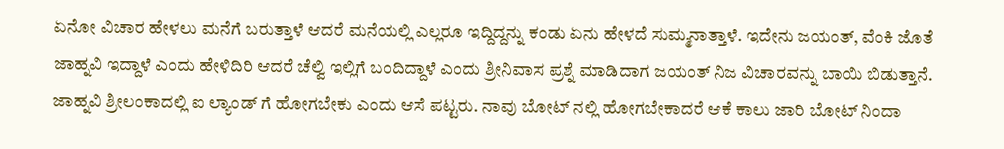ಏನೋ ವಿಚಾರ ಹೇಳಲು ಮನೆಗೆ ಬರುತ್ತಾಳೆ ಆದರೆ ಮನೆಯಲ್ಲಿ ಎಲ್ಲರೂ ಇದ್ದಿದ್ದನ್ನು ಕಂಡು ಏನು ಹೇಳದೆ ಸುಮ್ಮನಾತ್ತಾಳೆ. ಇದೇನು ಜಯಂತ್, ವೆಂಕಿ ಜೊತೆ ಜಾಹ್ನವಿ ಇದ್ದಾಳೆ ಎಂದು ಹೇಳಿದಿರಿ ಆದರೆ ಚೆಲ್ವಿ ಇಲ್ಲಿಗೆ ಬಂದಿದ್ದಾಳೆ ಎಂದು ಶ್ರೀನಿವಾಸ ಪ್ರಶ್ನೆ ಮಾಡಿದಾಗ ಜಯಂತ್ ನಿಜ ವಿಚಾರವನ್ನು ಬಾಯಿ ಬಿಡುತ್ತಾನೆ. ಜಾಹ್ನವಿ ಶ್ರೀಲಂಕಾದಲ್ಲಿ ಐ ಲ್ಯಾಂಡ್ ಗೆ ಹೋಗಬೇಕು ಎಂದು ಆಸೆ ಪಟ್ಟರು. ನಾವು ಬೋಟ್ ನಲ್ಲಿ ಹೋಗಬೇಕಾದರೆ ಆಕೆ ಕಾಲು ಜಾರಿ ಬೋಟ್ ನಿಂದಾ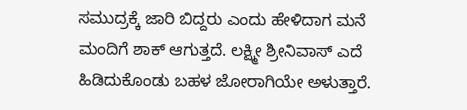ಸಮುದ್ರಕ್ಕೆ ಜಾರಿ ಬಿದ್ದರು ಎಂದು ಹೇಳಿದಾಗ ಮನೆ ಮಂದಿಗೆ ಶಾಕ್ ಆಗುತ್ತದೆ. ಲಕ್ಷ್ಮೀ ಶ್ರೀನಿವಾಸ್ ಎದೆ ಹಿಡಿದುಕೊಂಡು ಬಹಳ ಜೋರಾಗಿಯೇ ಅಳುತ್ತಾರೆ.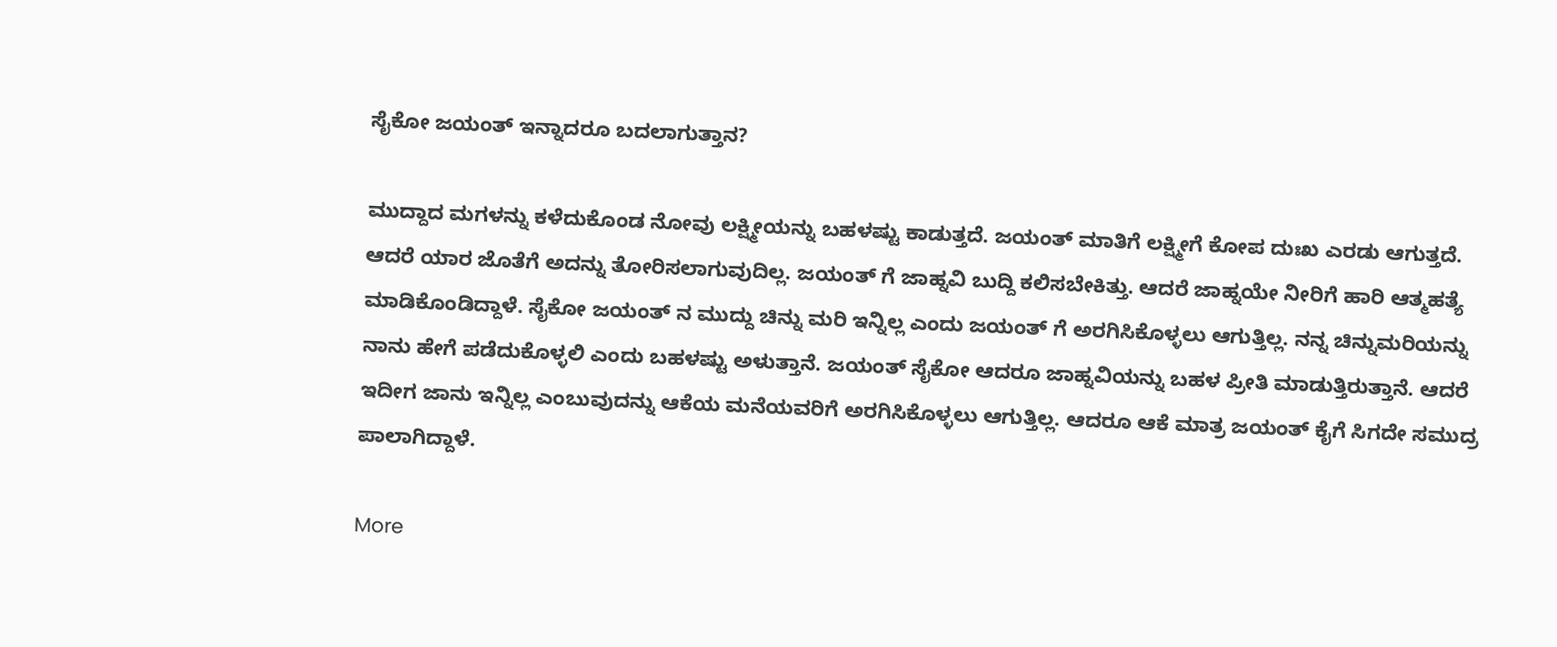ಸೈಕೋ ಜಯಂತ್ ಇನ್ನಾದರೂ ಬದಲಾಗುತ್ತಾನ?

ಮುದ್ದಾದ ಮಗಳನ್ನು ಕಳೆದುಕೊಂಡ ನೋವು ಲಕ್ಷ್ಮೀಯನ್ನು ಬಹಳಷ್ಟು ಕಾಡುತ್ತದೆ. ಜಯಂತ್ ಮಾತಿಗೆ ಲಕ್ಷ್ಮೀಗೆ ಕೋಪ ದುಃಖ ಎರಡು ಆಗುತ್ತದೆ. ಆದರೆ ಯಾರ ಜೊತೆಗೆ ಅದನ್ನು ತೋರಿಸಲಾಗುವುದಿಲ್ಲ. ಜಯಂತ್ ಗೆ ಜಾಹ್ನವಿ ಬುದ್ದಿ ಕಲಿಸಬೇಕಿತ್ತು. ಆದರೆ ಜಾಹ್ನಯೇ ನೀರಿಗೆ ಹಾರಿ ಆತ್ಮಹತ್ಯೆ ಮಾಡಿಕೊಂಡಿದ್ದಾಳೆ. ಸೈಕೋ ಜಯಂತ್ ನ ಮುದ್ದು ಚಿನ್ನು ಮರಿ ಇನ್ನಿಲ್ಲ ಎಂದು ಜಯಂತ್ ಗೆ ಅರಗಿಸಿಕೊಳ್ಳಲು ಆಗುತ್ತಿಲ್ಲ. ನನ್ನ ಚಿನ್ನುಮರಿಯನ್ನು ನಾನು ಹೇಗೆ ಪಡೆದುಕೊಳ್ಳಲಿ ಎಂದು ಬಹಳಷ್ಟು ಅಳುತ್ತಾನೆ. ಜಯಂತ್ ಸೈಕೋ ಆದರೂ ಜಾಹ್ನವಿಯನ್ನು ಬಹಳ ಪ್ರೀತಿ ಮಾಡುತ್ತಿರುತ್ತಾನೆ. ಆದರೆ ಇದೀಗ ಜಾನು ಇನ್ನಿಲ್ಲ ಎಂಬುವುದನ್ನು ಆಕೆಯ ಮನೆಯವರಿಗೆ ಅರಗಿಸಿಕೊಳ್ಳಲು ಆಗುತ್ತಿಲ್ಲ. ಆದರೂ ಆಕೆ ಮಾತ್ರ ಜಯಂತ್ ಕೈಗೆ ಸಿಗದೇ ಸಮುದ್ರ ಪಾಲಾಗಿದ್ದಾಳೆ.

More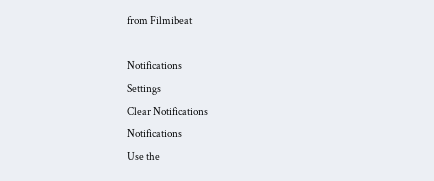from Filmibeat

Notifications
Settings
Clear Notifications
Notifications
Use the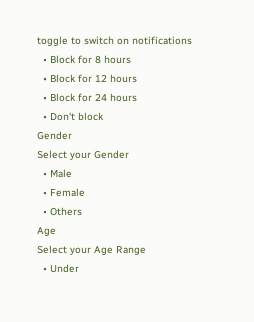toggle to switch on notifications
  • Block for 8 hours
  • Block for 12 hours
  • Block for 24 hours
  • Don't block
Gender
Select your Gender
  • Male
  • Female
  • Others
Age
Select your Age Range
  • Under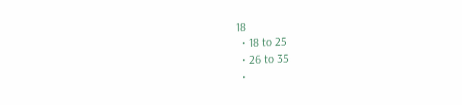18
  • 18 to 25
  • 26 to 35
  •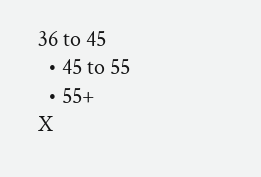36 to 45
  • 45 to 55
  • 55+
X